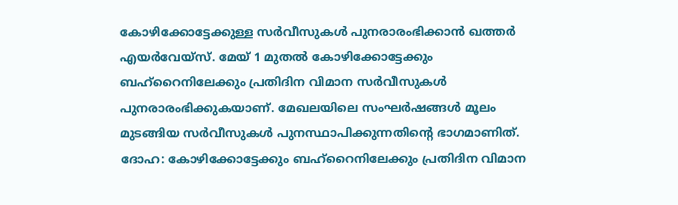കോഴിക്കോട്ടേക്കുള്ള സർവീസുകൾ പുനരാരംഭിക്കാൻ ഖത്തർ എയർവേയ്സ്. മേയ് 1 മുതൽ കോഴിക്കോട്ടേക്കും ബഹ്റൈനിലേക്കും പ്രതിദിന വിമാന സർവീസുകൾ പുനരാരംഭിക്കുകയാണ്. മേഖലയിലെ സംഘർഷങ്ങൾ മൂലം മുടങ്ങിയ സർവീസുകൾ പുനസ്ഥാപിക്കുന്നതിന്റെ ഭാഗമാണിത്.
ദോഹ: കോഴിക്കോട്ടേക്കും ബഹ്റൈനിലേക്കും പ്രതിദിന വിമാന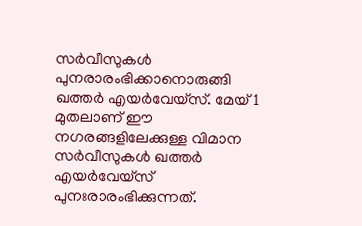സർവീസുകൾ പുനരാരംഭിക്കാനൊരുങ്ങി ഖത്തർ എയർവേയ്സ്. മേയ് 1 മുതലാണ് ഈ നഗരങ്ങളിലേക്കുള്ള വിമാന സർവീസുകൾ ഖത്തർ എയർവേയ്സ് പുനഃരാരംഭിക്കുന്നത്.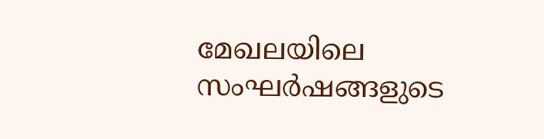മേഖലയിലെ സംഘർഷങ്ങളുടെ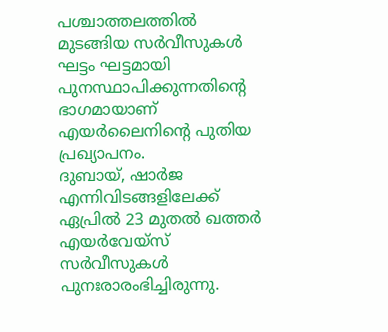പശ്ചാത്തലത്തിൽ മുടങ്ങിയ സർവീസുകൾ ഘട്ടം ഘട്ടമായി പുനസ്ഥാപിക്കുന്നതിന്റെ ഭാഗമായാണ് എയർലൈനിന്റെ പുതിയ പ്രഖ്യാപനം.
ദുബായ്, ഷാർജ എന്നിവിടങ്ങളിലേക്ക് ഏപ്രിൽ 23 മുതൽ ഖത്തർ എയർവേയ്സ് സർവീസുകൾ പുനഃരാരംഭിച്ചിരുന്നു.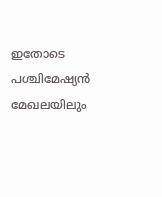ഇതോടെ പശ്ചിമേഷ്യൻ മേഖലയിലും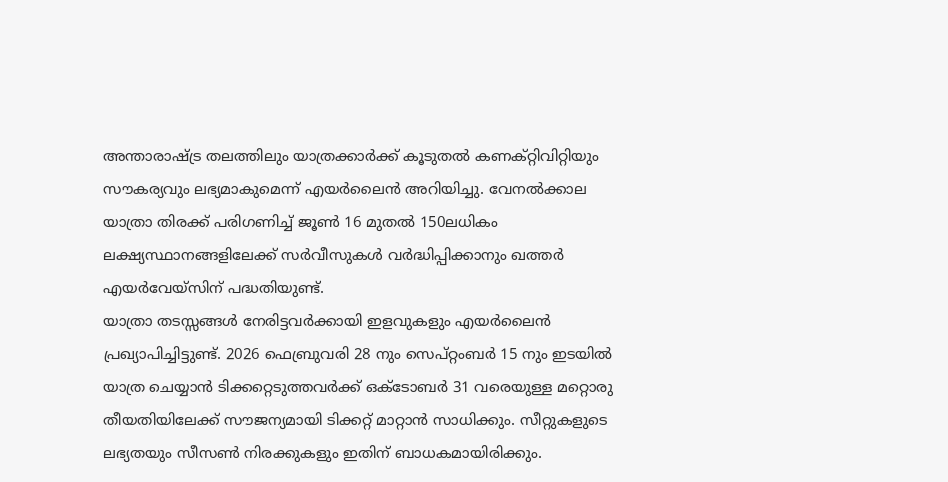അന്താരാഷ്ട്ര തലത്തിലും യാത്രക്കാർക്ക് കൂടുതൽ കണക്റ്റിവിറ്റിയും സൗകര്യവും ലഭ്യമാകുമെന്ന് എയർലൈൻ അറിയിച്ചു. വേനൽക്കാല യാത്രാ തിരക്ക് പരിഗണിച്ച് ജൂൺ 16 മുതൽ 150ലധികം ലക്ഷ്യസ്ഥാനങ്ങളിലേക്ക് സർവീസുകൾ വർദ്ധിപ്പിക്കാനും ഖത്തർ എയർവേയ്സിന് പദ്ധതിയുണ്ട്.
യാത്രാ തടസ്സങ്ങൾ നേരിട്ടവർക്കായി ഇളവുകളും എയർലൈൻ പ്രഖ്യാപിച്ചിട്ടുണ്ട്. 2026 ഫെബ്രുവരി 28 നും സെപ്റ്റംബർ 15 നും ഇടയിൽ യാത്ര ചെയ്യാൻ ടിക്കറ്റെടുത്തവർക്ക് ഒക്ടോബർ 31 വരെയുള്ള മറ്റൊരു തീയതിയിലേക്ക് സൗജന്യമായി ടിക്കറ്റ് മാറ്റാൻ സാധിക്കും. സീറ്റുകളുടെ ലഭ്യതയും സീസൺ നിരക്കുകളും ഇതിന് ബാധകമായിരിക്കും.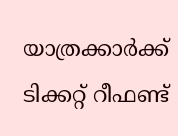യാത്രക്കാർക്ക് ടിക്കറ്റ് റീഫണ്ട്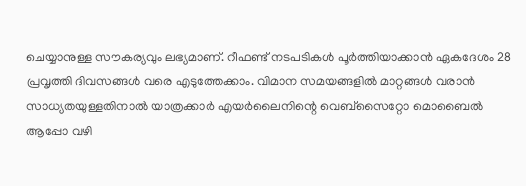ചെയ്യാനുള്ള സൗകര്യവും ലഭ്യമാണ്. റീഫണ്ട് നടപടികൾ പൂർത്തിയാക്കാൻ ഏകദേശം 28 പ്രവൃത്തി ദിവസങ്ങൾ വരെ എടുത്തേക്കാം. വിമാന സമയങ്ങളിൽ മാറ്റങ്ങൾ വരാൻ സാധ്യതയുള്ളതിനാൽ യാത്രക്കാർ എയർലൈനിന്റെ വെബ്സൈറ്റോ മൊബൈൽ ആപ്പോ വഴി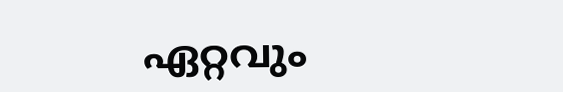ഏറ്റവും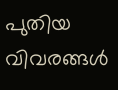പുതിയ വിവരങ്ങൾ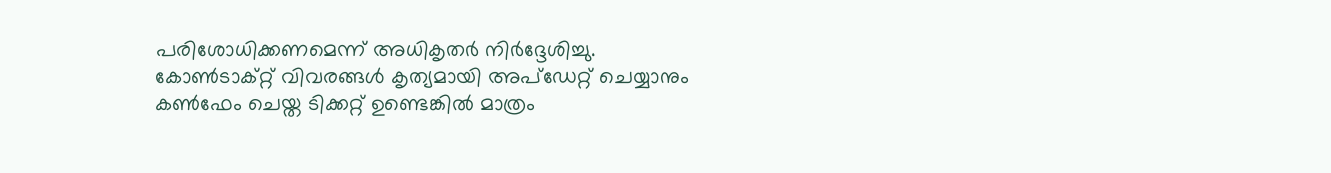പരിശോധിക്കണമെന്ന് അധികൃതർ നിർദ്ദേശിച്ചു. കോൺടാക്റ്റ് വിവരങ്ങൾ കൃത്യമായി അപ്ഡേറ്റ് ചെയ്യാനും കൺഫേം ചെയ്ത ടിക്കറ്റ് ഉണ്ടെങ്കിൽ മാത്രം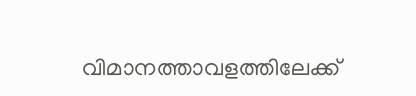വിമാനത്താവളത്തിലേക്ക്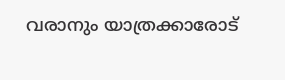വരാനും യാത്രക്കാരോട്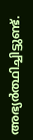അഭ്യർത്ഥിച്ചിട്ടുണ്ട്.